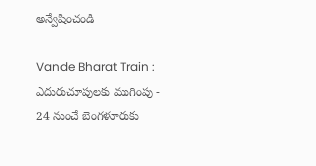అన్వేషించండి

Vande Bharat Train : ఎదురుచూపులకు ముగింపు - 24 నుంచే బెంగళూరుకు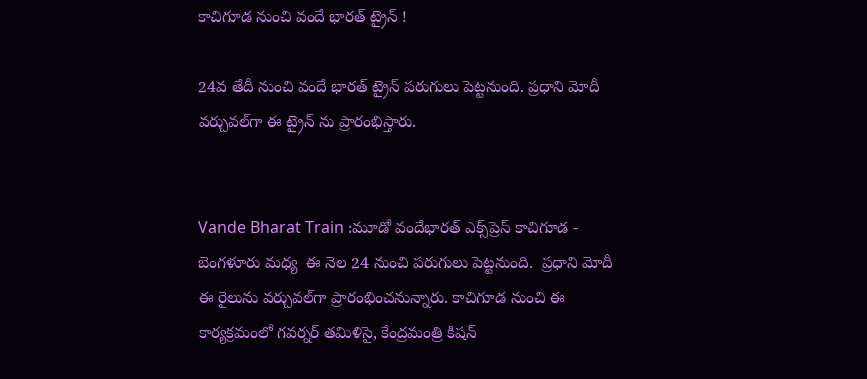కాచిగూడ నుంచి వందే భారత్ ట్రైన్ !

24వ తేదీ నుంచి వందే భారత్ ట్రైన్ పరుగులు పెట్టనుంది. ప్రధాని మోదీ వర్చువల్‌గా ఈ ట్రైన్ ను ప్రారంభిస్తారు.


Vande Bharat Train :మూడో వందేభారత్‌ ఎక్స్‌ప్రెస్‌ కాచిగూడ - బెంగళూరు మధ్య  ఈ నెల 24 నుంచి పరుగులు పెట్టనుంది.  ప్రధాని మోదీ ఈ రైలును వర్చువల్‌గా ప్రారంభించనున్నారు. కాచిగూడ నుంచి ఈ కార్యక్రమంలో గవర్నర్‌ తమిళిసై, కేంద్రమంత్రి కిషన్‌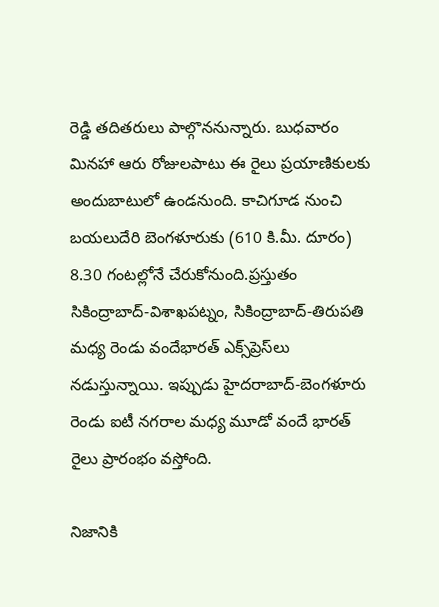రెడ్డి తదితరులు పాల్గొననున్నారు. బుధవారం మినహా ఆరు రోజులపాటు ఈ రైలు ప్రయాణికులకు అందుబాటులో ఉండనుంది. కాచిగూడ నుంచి బయలుదేరి బెంగళూరుకు (610 కి.మీ. దూరం) 8.30 గంటల్లోనే చేరుకోనుంది.ప్రస్తుతం సికింద్రాబాద్-విశాఖపట్నం, సికింద్రాబాద్-తిరుపతి మధ్య రెండు వందేభారత్ ఎక్స్‌ప్రెస్‌లు నడుస్తున్నాయి. ఇప్పుడు హైదరాబాద్-బెంగళూరు రెండు ఐటీ నగరాల మధ్య మూడో వందే భారత్ రైలు ప్రారంభం వస్తోంది.

నిజానికి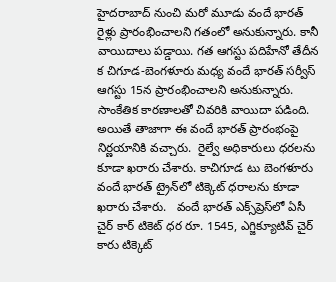హైదరాబాద్ నుంచి మరో మూడు వందే భారత్ రైళ్లు ప్రారంభించాలని గతంలో అనుకున్నారు. కానీ వాయిదాలు పడ్డాయి. గత ఆగస్టు పదిహేనో తేదీన  క చిగూడ-బెంగళూరు మధ్య వందే భారత్ సర్వీస్ ఆగస్టు 15న ప్రారంభించాలని అనుకున్నారు. సాంకేతిక కారణాలతో చివరికి వాయిదా పడింది.  అయితే తాజాగా ఈ వందే భారత్ ప్రారంభంపై నిర్ణయానికి వచ్చారు.  రైల్వే అధికారులు ధరలను కూడా ఖరారు చేశారు. కాచిగూడ టు బెంగళూరు వందే భారత్ ట్రైన్‌లో టిక్కెట్ ధరాలను కూడా ఖరారు చేశారు.   వందే భారత్ ఎక్స్‌ప్రెస్‌లో ఏసీ చైర్ కార్ టికెట్ ధర రూ. 1545, ఎగ్జిక్యూటివ్ చైర్ కారు టిక్కెట్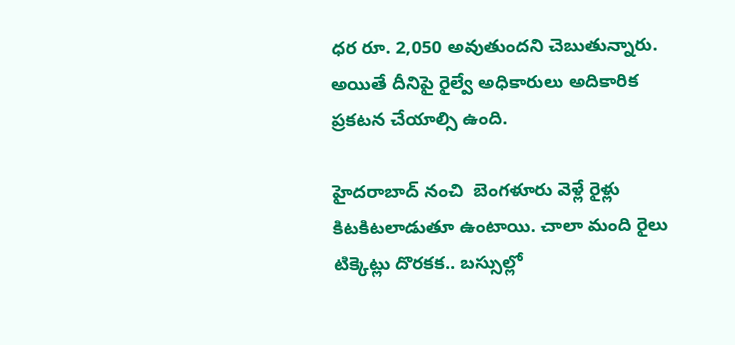ధర రూ. 2,050 అవుతుందని చెబుతున్నారు. అయితే దీనిపై రైల్వే అధికారులు అదికారిక ప్రకటన చేయాల్సి ఉంది.

హైదరాబాద్ నంచి  బెంగళూరు వెళ్లే రైళ్లు కిటకిటలాడుతూ ఉంటాయి. చాలా మంది రైలు టిక్కెట్లు దొరకక.. బస్సుల్లో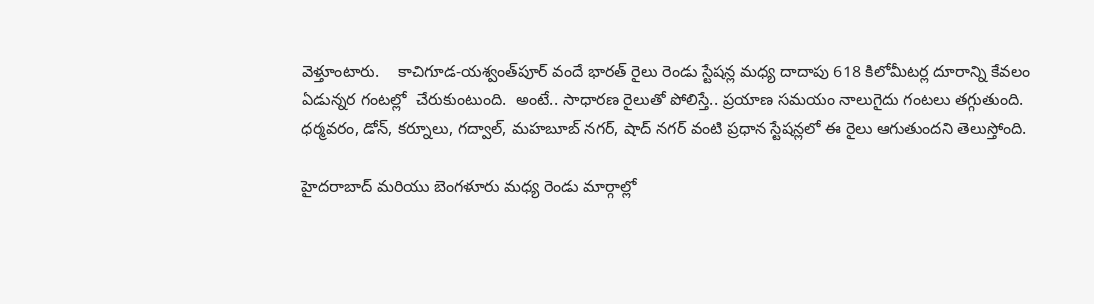వెళ్తూంటారు.    కాచిగూడ-యశ్వంత్‌పూర్ వందే భారత్ రైలు రెండు స్టేషన్ల మధ్య దాదాపు 618 కిలోమీటర్ల దూరాన్ని కేవలం ఏడున్నర గంటల్లో  చేరుకుంటుంది.  అంటే.. సాధారణ రైలుతో పోలిస్తే.. ప్రయాణ సమయం నాలుగైదు గంటలు తగ్గుతుంది. ధర్మవరం, డోన్, కర్నూలు, గద్వాల్, మహబూబ్ నగర్, షాద్ నగర్ వంటి ప్రధాన స్టేషన్లలో ఈ రైలు ఆగుతుందని తెలుస్తోంది.

హైదరాబాద్ మరియు బెంగళూరు మధ్య రెండు మార్గాల్లో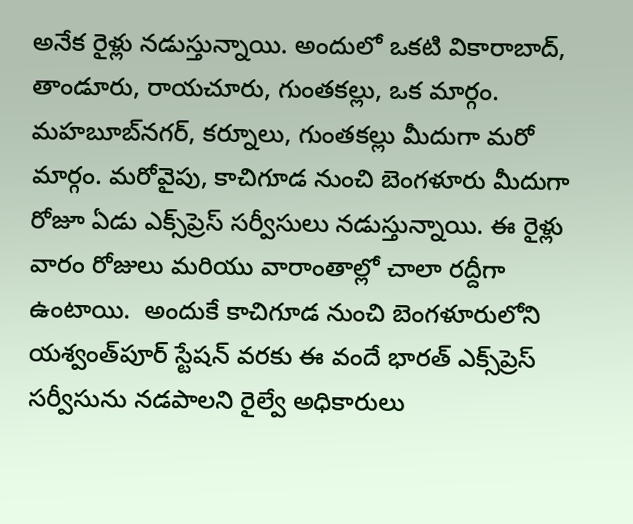అనేక రైళ్లు నడుస్తున్నాయి. అందులో ఒకటి వికారాబాద్, తాండూరు, రాయచూరు, గుంతకల్లు, ఒక మార్గం. మహబూబ్‌నగర్, కర్నూలు, గుంతకల్లు మీదుగా మరో మార్గం. మరోవైపు, కాచిగూడ నుంచి బెంగళూరు మీదుగా రోజూ ఏడు ఎక్స్‌ప్రెస్ సర్వీసులు నడుస్తున్నాయి. ఈ రైళ్లు వారం రోజులు మరియు వారాంతాల్లో చాలా రద్దీగా ఉంటాయి.  అందుకే కాచిగూడ నుంచి బెంగళూరులోని యశ్వంత్‌పూర్‌ స్టేషన్‌ వరకు ఈ వందే భారత్‌ ఎక్స్‌ప్రెస్‌ సర్వీసును నడపాలని రైల్వే అధికారులు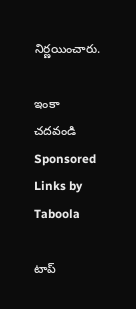నిర్ణయించారు.

ఇంకా చదవండి
Sponsored Links by Taboola

టాప్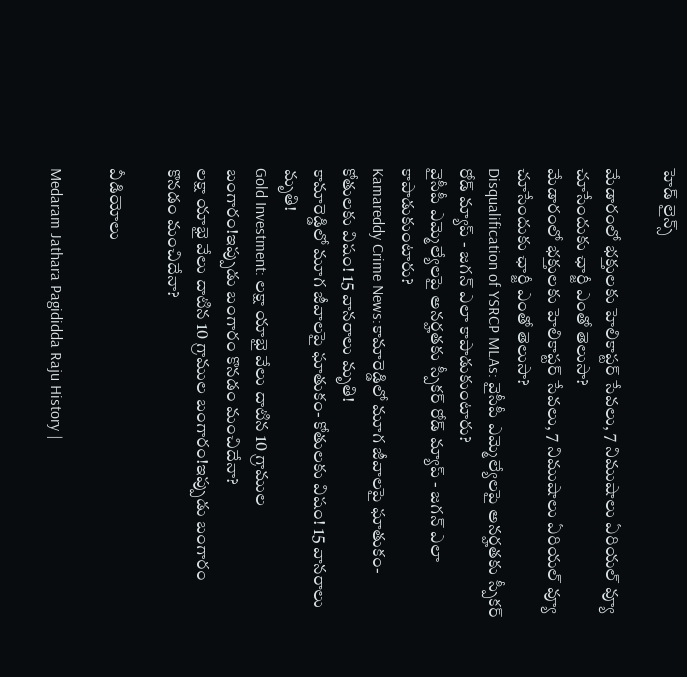హెడ్ లైన్స్

మేడారంలో భక్తులకు హెలికాప్టర్‌ సేవలు, 7 నిముషాలు ఏరియల్‌ వ్యూ చూసేందుకు ఛార్జీ ఎంతో తెలుసా?
మేడారంలో భక్తులకు హెలికాప్టర్‌ సేవలు, 7 నిముషాలు ఏరియల్‌ వ్యూ చూసేందుకు ఛార్జీ ఎంతో తెలుసా?
Disqualification of YSRCP MLAs: వైసీపీ ఎమ్మెల్యేలపై అనర్హతకు స్పీకర్ రోడ్ మ్యాప్ - జగన్ ఎలా కాపాడుకుంటారు?
వైసీపీ ఎమ్మెల్యేలపై అనర్హతకు స్పీకర్ రోడ్ మ్యాప్ - జగన్ ఎలా కాపాడుకుంటారు?
Kamareddy Crime News:కామారెడ్డిలో మూగ జీవాలపై ఘాతుకం- కోతులకు విషం! 15 వానరాలు మృతి!
కామారెడ్డిలో మూగ జీవాలపై ఘాతుకం- కోతులకు విషం! 15 వానరాలు మృతి!
Gold Investment: లక్షా యాభై వేలు దాటిన 10 గ్రాముల బంగారం!ఇప్పుడు బంగారం కొనడం మంచిదేనా?
లక్షా యాభై వేలు దాటిన 10 గ్రాముల బంగారం!ఇప్పుడు బంగారం కొనడం మంచిదేనా?

వీడియోలు

Medaram Jathara Pagididda Raju History |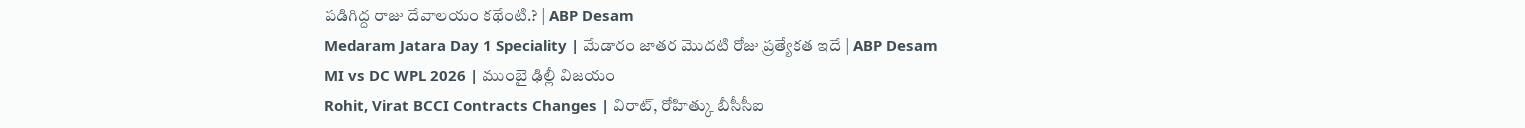పడిగిద్ద రాజు దేవాలయం కథేంటి.? | ABP Desam
Medaram Jatara Day 1 Speciality | మేడారం జాతర మొదటి రోజు ప్రత్యేకత ఇదే | ABP Desam
MI vs DC WPL 2026 | ముంబై ఢిల్లీ విజయం
Rohit, Virat BCCI Contracts Changes | విరాట్, రోహిత్కు బీసీసీఐ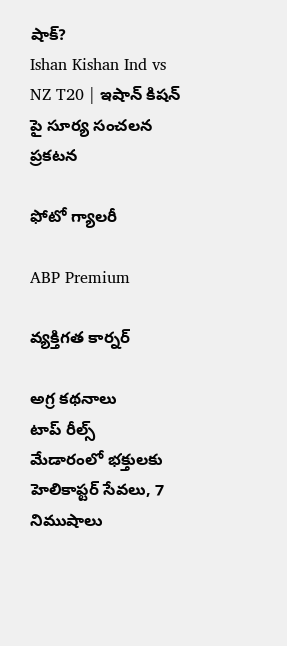షాక్?
Ishan Kishan Ind vs NZ T20 | ఇషాన్ కిషన్ పై సూర్య సంచలన ప్రకటన

ఫోటో గ్యాలరీ

ABP Premium

వ్యక్తిగత కార్నర్

అగ్ర కథనాలు
టాప్ రీల్స్
మేడారంలో భక్తులకు హెలికాప్టర్‌ సేవలు, 7 నిముషాలు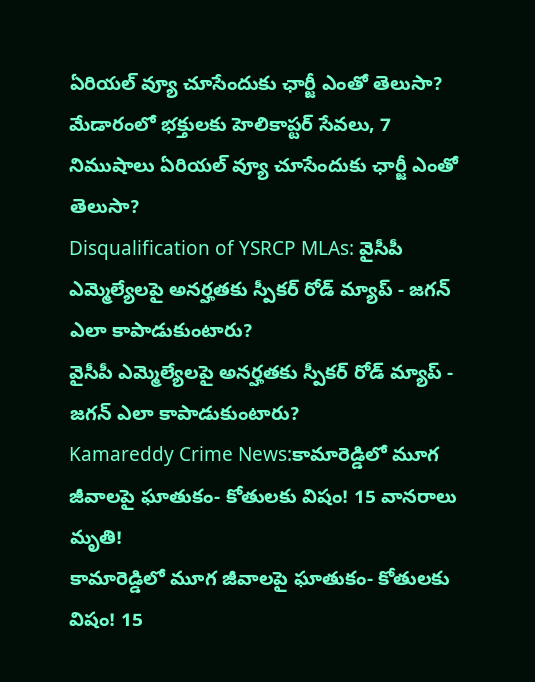ఏరియల్‌ వ్యూ చూసేందుకు ఛార్జీ ఎంతో తెలుసా?
మేడారంలో భక్తులకు హెలికాప్టర్‌ సేవలు, 7 నిముషాలు ఏరియల్‌ వ్యూ చూసేందుకు ఛార్జీ ఎంతో తెలుసా?
Disqualification of YSRCP MLAs: వైసీపీ ఎమ్మెల్యేలపై అనర్హతకు స్పీకర్ రోడ్ మ్యాప్ - జగన్ ఎలా కాపాడుకుంటారు?
వైసీపీ ఎమ్మెల్యేలపై అనర్హతకు స్పీకర్ రోడ్ మ్యాప్ - జగన్ ఎలా కాపాడుకుంటారు?
Kamareddy Crime News:కామారెడ్డిలో మూగ జీవాలపై ఘాతుకం- కోతులకు విషం! 15 వానరాలు మృతి!
కామారెడ్డిలో మూగ జీవాలపై ఘాతుకం- కోతులకు విషం! 15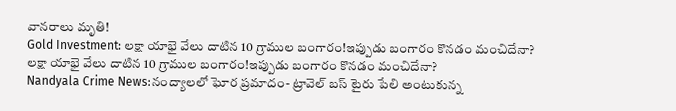వానరాలు మృతి!
Gold Investment: లక్షా యాభై వేలు దాటిన 10 గ్రాముల బంగారం!ఇప్పుడు బంగారం కొనడం మంచిదేనా?
లక్షా యాభై వేలు దాటిన 10 గ్రాముల బంగారం!ఇప్పుడు బంగారం కొనడం మంచిదేనా?
Nandyala Crime News:నంద్యాలలో ఘోర ప్రమాదం- ట్రావెల్ బస్‌ టైరు పేలి అంటుకున్న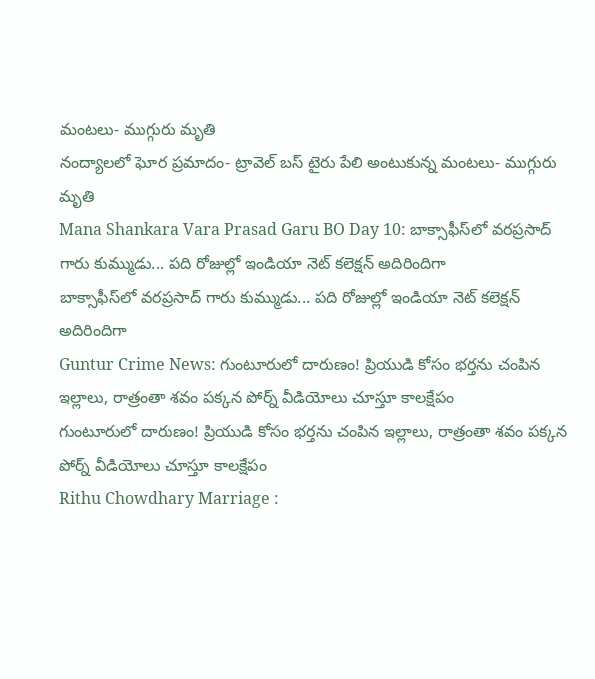మంటలు- ముగ్గురు మృతి
నంద్యాలలో ఘోర ప్రమాదం- ట్రావెల్ బస్‌ టైరు పేలి అంటుకున్న మంటలు- ముగ్గురు మృతి
Mana Shankara Vara Prasad Garu BO Day 10: బాక్సాఫీస్‌లో వరప్రసాద్ గారు కుమ్ముడు... పది రోజుల్లో ఇండియా నెట్ కలెక్షన్ అదిరిందిగా
బాక్సాఫీస్‌లో వరప్రసాద్ గారు కుమ్ముడు... పది రోజుల్లో ఇండియా నెట్ కలెక్షన్ అదిరిందిగా
Guntur Crime News: గుంటూరులో దారుణం! ప్రియుడి కోసం భర్తను చంపిన ఇల్లాలు, రాత్రంతా శవం పక్కన పోర్న్‌ వీడియోలు చూస్తూ కాలక్షేపం
గుంటూరులో దారుణం! ప్రియుడి కోసం భర్తను చంపిన ఇల్లాలు, రాత్రంతా శవం పక్కన పోర్న్‌ వీడియోలు చూస్తూ కాలక్షేపం
Rithu Chowdhary Marriage :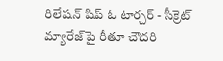రిలేషన్ షిప్ ఓ టార్చర్ - సీక్రెట్ మ్యారేజ్‌పై రీతూ చౌదరి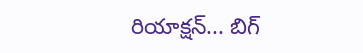రియాక్షన్... బిగ్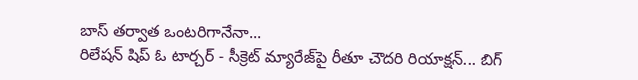బాస్ తర్వాత ఒంటరిగానేనా...
రిలేషన్ షిప్ ఓ టార్చర్ - సీక్రెట్ మ్యారేజ్‌పై రీతూ చౌదరి రియాక్షన్... బిగ్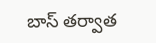బాస్ తర్వాత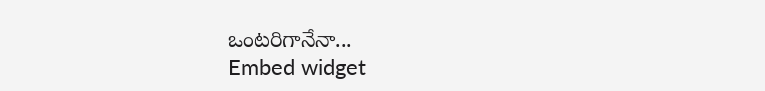ఒంటరిగానేనా...
Embed widget